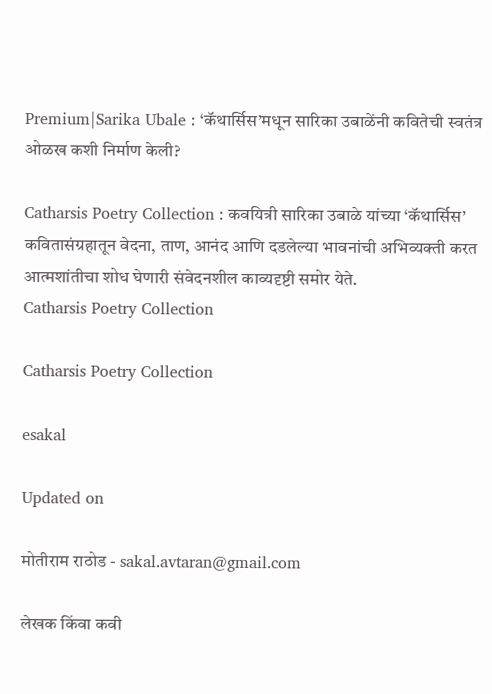Premium|Sarika Ubale : ‘कॅथार्सिस’मधून सारिका उबाळेंनी कवितेची स्वतंत्र ओळख कशी निर्माण केली?

Catharsis Poetry Collection : कवयित्री सारिका उबाळे यांच्या ‘कॅथार्सिस’ कवितासंग्रहातून वेदना, ताण, आनंद आणि दडलेल्या भावनांची अभिव्यक्ती करत आत्मशांतीचा शोध घेणारी संवेदनशील काव्यदृष्टी समोर येते.
Catharsis Poetry Collection

Catharsis Poetry Collection

esakal

Updated on

मोतीराम राठोड - sakal.avtaran@gmail.com

लेखक किंवा कवी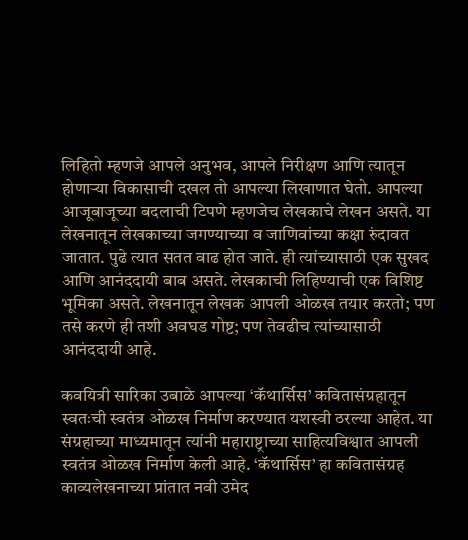लिहितो म्हणजे आपले अनुभव, आपले निरीक्षण आणि त्यातून होणाऱ्या विकासाची दखल तो आपल्या लिखाणात घेतो. आपल्या आजूबाजूच्या बदलाची टिपणे म्हणजेच लेखकाचे लेखन असते. या लेखनातून लेखकाच्या जगण्याच्या व जाणिवांच्या कक्षा रुंदावत जातात. पुढे त्यात सतत वाढ होत जाते. ही त्यांच्यासाठी एक सुखद आणि आनंददायी बाब असते. लेखकाची लिहिण्याची एक विशिष्ट भूमिका असते. लेखनातून लेखक आपली ओळख तयार करतो; पण तसे करणे ही तशी अवघड गोष्ट; पण तेवढीच त्यांच्यासाठी आनंददायी आहे.

कवयित्री सारिका उबाळे आपल्या ‘कॅथार्सिस’ कवितासंग्रहातून स्वतःची स्वतंत्र ओळख निर्माण करण्यात यशस्वी ठरल्या आहेत. या संग्रहाच्या माध्यमातून त्यांनी महाराष्ट्राच्या साहित्यविश्वात आपली स्वतंत्र ओळख निर्माण केली आहे. ‘कॅथार्सिस’ हा कवितासंग्रह काव्यलेखनाच्या प्रांतात नवी उमेद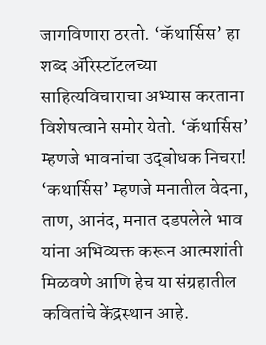जागविणारा ठरतो. ‘कॅथार्सिस’ हा शब्द ॲरिस्टॉटलच्या साहित्यविचाराचा अभ्यास करताना विशेषत्वाने समोर येतो. ‘कॅथार्सिस’ म्हणजे भावनांचा उद्‍बोधक निचरा! ‘कथार्सिस’ म्हणजे मनातील वेदना, ताण, आनंद, मनात दडपलेले भाव यांना अभिव्यक्त करून आत्मशांती मिळवणे आणि हेच या संग्रहातील कवितांचे केंद्रस्थान आहे.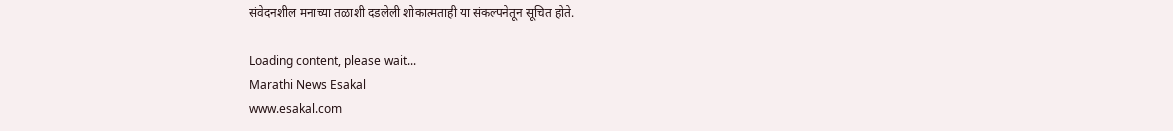संवेदनशील मनाच्या तळाशी दडलेली शोकात्मताही या संकल्पनेतून सूचित होते.

Loading content, please wait...
Marathi News Esakal
www.esakal.com